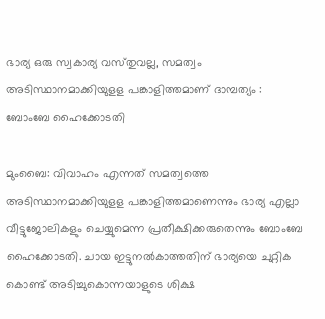ഭാര്യ ഒരു സ്വകാര്യ വസ്‌തുവല്ല, സമത്വം അടിസ്ഥാനമാക്കിയുളള പങ്കാളിത്തമാണ്‌ ദാമ്പത്യം : ബോംബേ ഹൈക്കോടതി

മുംബൈ: വിവാഹം എന്നത്‌ സമത്വത്തെ അടിസ്ഥാനമാക്കിയുളള പങ്കാളിത്തമാണെന്നും ഭാര്യ എല്ലാ വീട്ടുജോലികളും ചെയ്യുമെന്ന പ്രതീക്ഷിക്കരുതെന്നും ബോംബേ ഹൈക്കോടതി. ചായ ഇട്ടുനല്‍കാത്തതിന്‌ ഭാര്യയെ ചുറ്റിക കൊണ്ട്‌ അടിച്ചുകൊന്നയാളുടെ ശിക്ഷ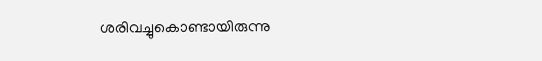ശരിവച്ചുകൊണ്ടായിരുന്നു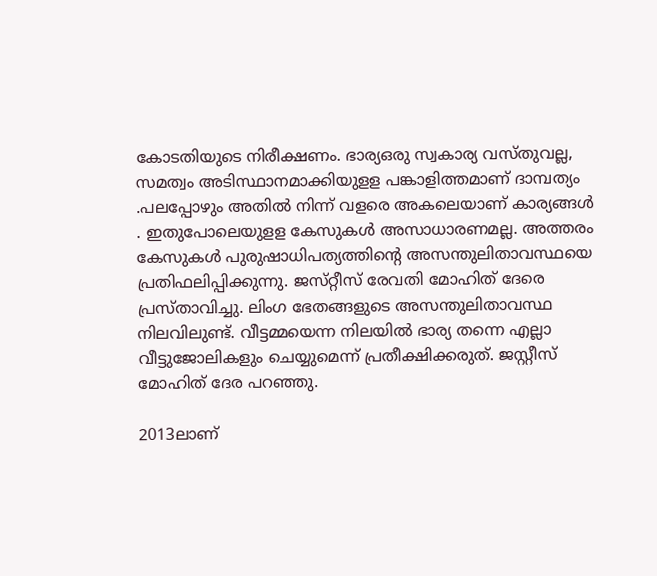കോടതിയുടെ നിരീക്ഷണം. ഭാര്യഒരു സ്വകാര്യ വസ്‌തുവല്ല, സമത്വം അടിസ്ഥാനമാക്കിയുളള പങ്കാളിത്തമാണ്‌ ദാമ്പത്യം .പലപ്പോഴും അതില്‍ നിന്ന്‌ വളരെ അകലെയാണ്‌ കാര്യങ്ങള്‍ . ഇതുപോലെയുളള കേസുകള്‍ അസാധാരണമല്ല. അത്തരം കേസുകള്‍ പുരുഷാധിപത്യത്തിന്റെ അസന്തുലിതാവസ്ഥയെ പ്രതിഫലിപ്പിക്കുന്നു. ജസ്‌റ്റീസ്‌ രേവതി മോഹിത്‌ ദേരെ പ്രസ്‌താവിച്ചു. ലിംഗ ഭേതങ്ങളുടെ അസന്തുലിതാവസ്ഥ നിലവിലുണ്ട്‌. വീട്ടമ്മയെന്ന നിലയില്‍ ഭാര്യ തന്നെ എല്ലാ വീട്ടുജോലികളും ചെയ്യുമെന്ന്‌ പ്രതീക്ഷിക്കരുത്‌. ജസ്റ്റീസ്‌ മോഹിത്‌ ദേര പറഞ്ഞു.

2013ലാണ്‌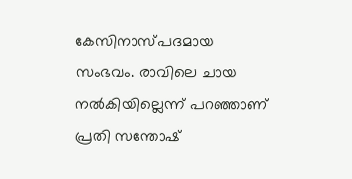കേസിനാസ്‌പദമായ സംഭവം. രാവിലെ ചായ നല്‍കിയില്ലെന്ന്‌ പറഞ്ഞാണ്‌ പ്രതി സന്തോഷ്‌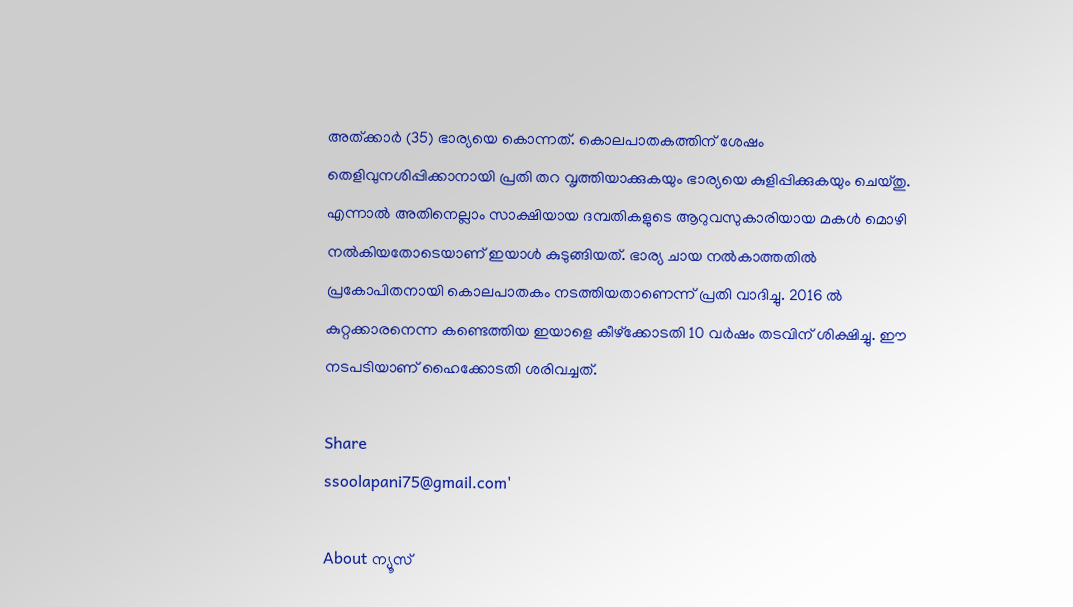അത്‌ക്കാര്‍ (35) ഭാര്യയെ കൊന്നത്‌. കൊലപാതകത്തിന്‌ ശേഷം തെളിവുനശിപ്പിക്കാനായി പ്രതി തറ വൃത്തിയാക്കുകയും ഭാര്യയെ കുളിപ്പിക്കുകയും ചെയ്‌തു. എന്നാല്‍ അതിനെല്ലാം സാക്ഷിയായ ദമ്പതികളുടെ ആറുവസുകാരിയായ മകള്‍ മൊഴി നല്‍കിയതോടെയാണ്‌ ഇയാള്‍ കുടുങ്ങിയത്‌. ഭാര്യ ചായ നല്‍കാത്തതില്‍ പ്രകോപിതനായി കൊലപാതകം നടത്തിയതാണെന്ന്‌ പ്രതി വാദിച്ചു. 2016 ല്‍ കുറ്റക്കാരനെന്ന കണ്ടെത്തിയ ഇയാളെ കീഴ്‌ക്കോടതി 10 വര്‍ഷം തടവിന്‌ ശിക്ഷിച്ചു. ഈ നടപടിയാണ്‌ ഹൈക്കോടതി ശരിവച്ചത്‌.

Share
ssoolapani75@gmail.com'

About ന്യൂസ്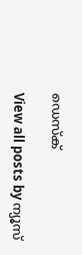ഡെസ്ക്

View all posts by ന്യൂസ്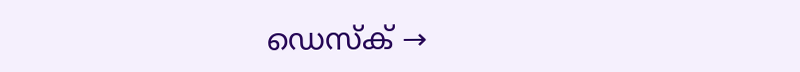ഡെസ്ക് →